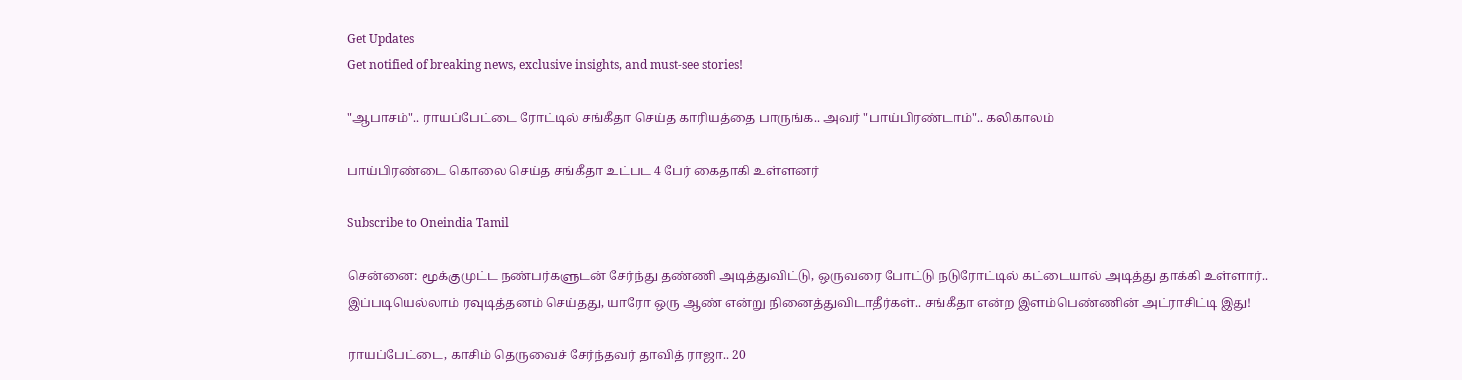Get Updates
Get notified of breaking news, exclusive insights, and must-see stories!

"ஆபாசம்".. ராயப்பேட்டை ரோட்டில் சங்கீதா செய்த காரியத்தை பாருங்க.. அவர் "பாய்பிரண்டாம்".. கலிகாலம்

பாய்பிரண்டை கொலை செய்த சங்கீதா உட்பட 4 பேர் கைதாகி உள்ளனர்

Subscribe to Oneindia Tamil

சென்னை: மூக்குமுட்ட நண்பர்களுடன் சேர்ந்து தண்ணி அடித்துவிட்டு, ஒருவரை போட்டு நடுரோட்டில் கட்டையால் அடித்து தாக்கி உள்ளார்.. இப்படியெல்லாம் ரவுடித்தனம் செய்தது, யாரோ ஒரு ஆண் என்று நினைத்துவிடாதீர்கள்.. சங்கீதா என்ற இளம்பெண்ணின் அட்ராசிட்டி இது!

ராயப்பேட்டை, காசிம் தெருவைச் சேர்ந்தவர் தாவித் ராஜா.. 20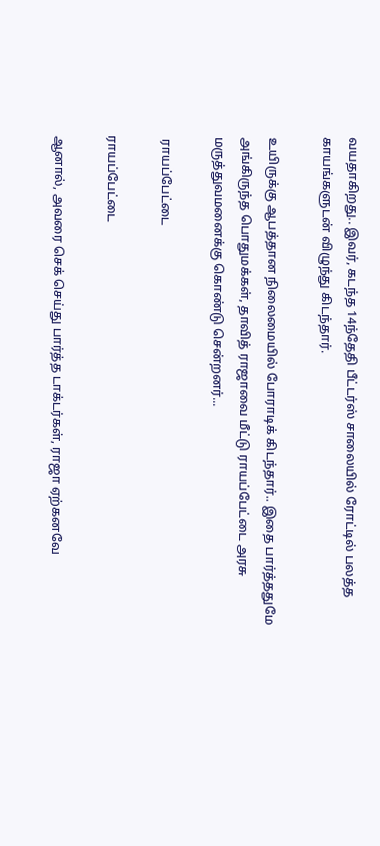வயதாகிறது.. இவர், கடந்த 14ந்தேதி பீட்டர்ஸ் சாலையில் ரோட்டில் பலத்த காயங்களுடன் விழுந்து கிடந்தார்.

உயிருக்கு ஆபத்தான நிலைமையில் போராடிக் கிடந்தார்.. இதை பார்த்ததுமே அங்கிருந்த பொதுமக்கள், தாவித் ராஜாவை மீட்டு ராயப்பேட்டை அரசு மருத்துவமனைக்கு கொண்டு சென்றனர்...

 ராயப்பேட்டை

ராயப்பேட்டை

ஆனால், அவரை செக் செய்து பார்த்த டாக்டர்கள், ராஜா ஏற்கனவே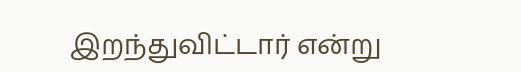இறந்துவிட்டார் என்று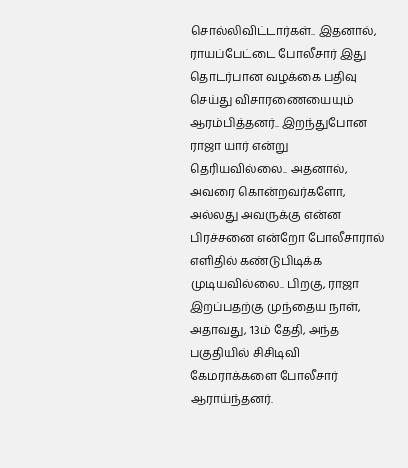சொல்லிவிட்டார்கள்.. இதனால், ராயப்பேட்டை போலீசார் இது தொடர்பான வழக்கை பதிவு செய்து விசாரணையையும் ஆரம்பித்தனர்.. இறந்துபோன ராஜா யார் என்று தெரியவில்லை.. அதனால், அவரை கொன்றவர்களோ, அல்லது அவருக்கு என்ன பிரச்சனை என்றோ போலீசாரால் எளிதில் கண்டுபிடிக்க முடியவில்லை.. பிறகு, ராஜா இறப்பதற்கு முந்தைய நாள், அதாவது, 13ம் தேதி, அந்த பகுதியில் சிசிடிவி கேமராக்களை போலீசார் ஆராய்ந்தனர்.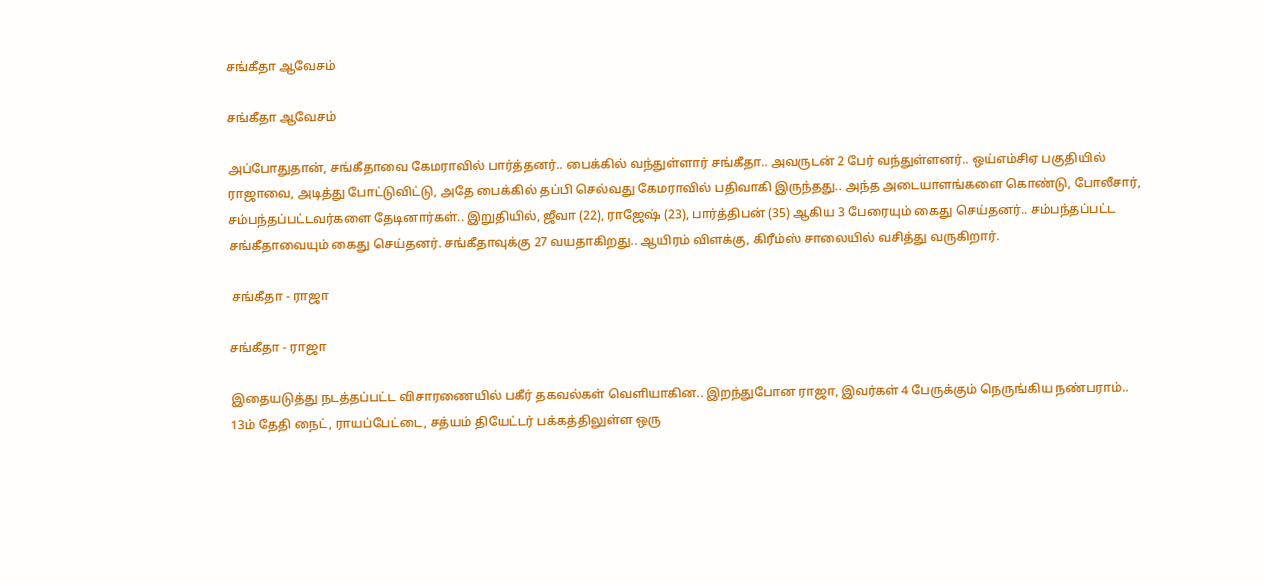சங்கீதா ஆவேசம்

சங்கீதா ஆவேசம்

அப்போதுதான், சங்கீதாவை கேமராவில் பார்த்தனர்.. பைக்கில் வந்துள்ளார் சங்கீதா.. அவருடன் 2 பேர் வந்துள்ளனர்.. ஒய்எம்சிஏ பகுதியில் ராஜாவை, அடித்து போட்டுவிட்டு, அதே பைக்கில் தப்பி செல்வது கேமராவில் பதிவாகி இருந்தது.. அந்த அடையாளங்களை கொண்டு, போலீசார், சம்பந்தப்பட்டவர்களை தேடினார்கள்.. இறுதியில், ஜீவா (22), ராஜேஷ் (23), பார்த்திபன் (35) ஆகிய 3 பேரையும் கைது செய்தனர்.. சம்பந்தப்பட்ட சங்கீதாவையும் கைது செய்தனர். சங்கீதாவுக்கு 27 வயதாகிறது.. ஆயிரம் விளக்கு, கிரீம்ஸ் சாலையில் வசித்து வருகிறார்.

 சங்கீதா - ராஜா

சங்கீதா - ராஜா

இதையடுத்து நடத்தப்பட்ட விசாரணையில் பகீர் தகவல்கள் வெளியாகின.. இறந்துபோன ராஜா, இவர்கள் 4 பேருக்கும் நெருங்கிய நண்பராம்.. 13ம் தேதி நைட், ராயப்பேட்டை, சத்யம் தியேட்டர் பக்கத்திலுள்ள ஒரு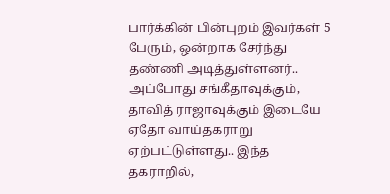பார்க்கின் பின்புறம் இவர்கள் 5 பேரும், ஒன்றாக சேர்ந்து தண்ணி அடித்துள்ளனர்.. அப்போது சங்கீதாவுக்கும், தாவித் ராஜாவுக்கும் இடையே ஏதோ வாய்தகராறு ஏற்பட்டுள்ளது.. இந்த தகராறில்,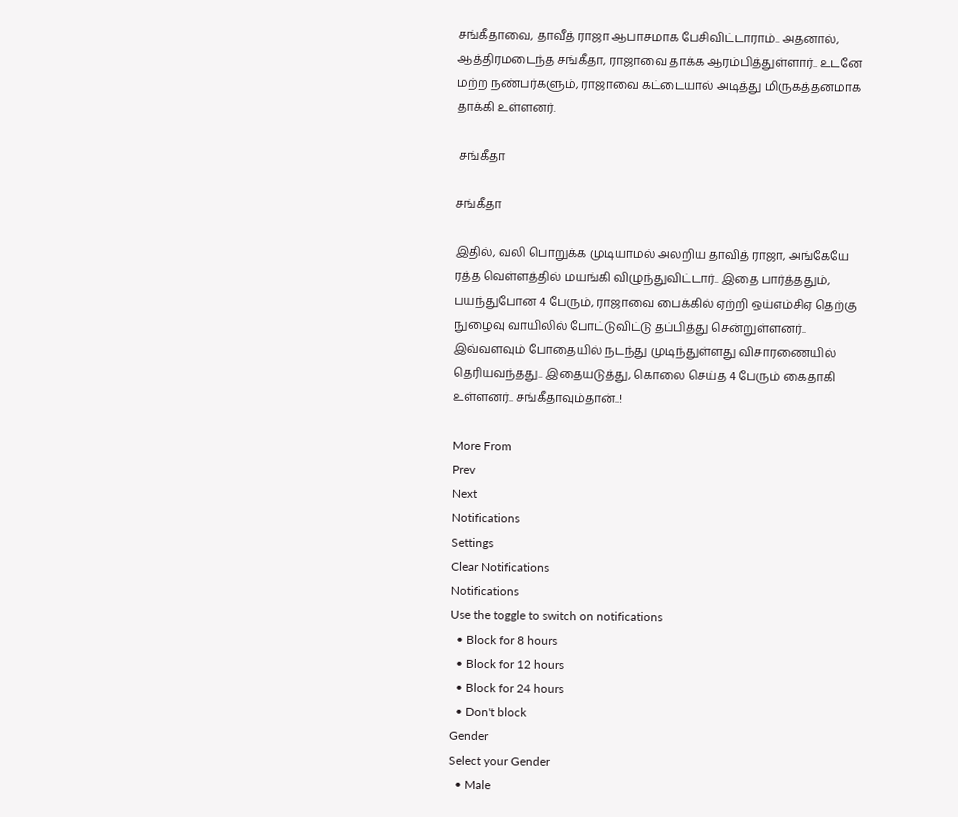சங்கீதாவை, தாவீத் ராஜா ஆபாசமாக பேசிவிட்டாராம்.. அதனால், ஆத்திரமடைந்த சங்கீதா, ராஜாவை தாக்க ஆரம்பித்துள்ளார்.. உடனே மற்ற நண்பர்களும், ராஜாவை கட்டையால் அடித்து மிருகத்தனமாக தாக்கி உள்ளனர்.

 சங்கீதா

சங்கீதா

இதில், வலி பொறுக்க முடியாமல் அலறிய தாவித் ராஜா, அங்கேயே ரத்த வெள்ளத்தில் மயங்கி விழுந்துவிட்டார்.. இதை பார்த்ததும், பயந்துபோன 4 பேரும், ராஜாவை பைக்கில் ஏற்றி ஒய்எம்சிஏ தெற்கு நுழைவு வாயிலில் போட்டுவிட்டு தப்பித்து சென்றுள்ளனர்.. இவ்வளவும் போதையில் நடந்து முடிந்துள்ளது விசாரணையில் தெரியவந்தது.. இதையடுத்து, கொலை செய்த 4 பேரும் கைதாகி உள்ளனர்.. சங்கீதாவும்தான்..!

More From
Prev
Next
Notifications
Settings
Clear Notifications
Notifications
Use the toggle to switch on notifications
  • Block for 8 hours
  • Block for 12 hours
  • Block for 24 hours
  • Don't block
Gender
Select your Gender
  • Male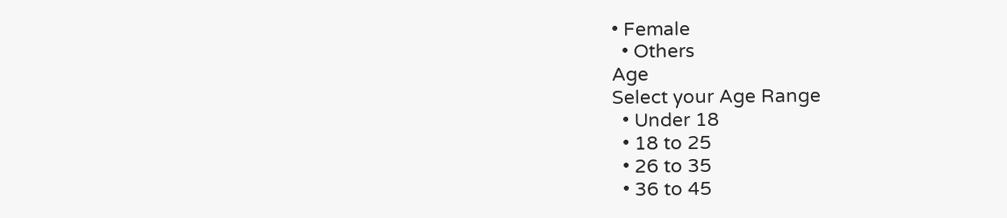• Female
  • Others
Age
Select your Age Range
  • Under 18
  • 18 to 25
  • 26 to 35
  • 36 to 45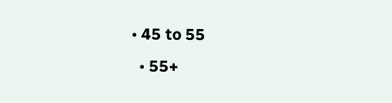• 45 to 55
  • 55+